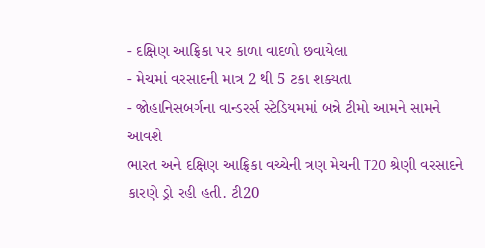- દક્ષિણ આફ્રિકા પર કાળા વાદળો છવાયેલા
- મેચમાં વરસાદની માત્ર 2 થી 5 ટકા શક્યતા
- જોહાનિસબર્ગના વાન્ડરર્સ સ્ટેડિયમમાં બન્ને ટીમો આમને સામને આવશે
ભારત અને દક્ષિણ આફ્રિકા વચ્ચેની ત્રણ મેચની T20 શ્રેણી વરસાદને કારણે ડ્રો રહી હતી. ટી20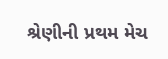શ્રેણીની પ્રથમ મેચ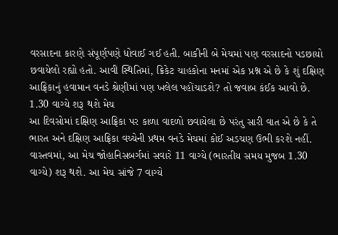વરસાદના કારણે સંપૂર્ણપણે ધોવાઈ ગઈ હતી. બાકીની બે મેચમાં પણ વરસાદનો પડછાયો છવાયેલો રહ્યો હતો. આવી સ્થિતિમાં, ક્રિકેટ ચાહકોના મનમાં એક પ્રશ્ન એ છે કે શું દક્ષિણ આફ્રિકાનું હવામાન વનડે શ્રેણીમાં પણ ખલેલ પહોંચાડશે? તો જવાબ કંઈક આવો છે.
1.30 વાગ્યે શરૂ થશે મેચ
આ દિવસોમાં દક્ષિણ આફ્રિકા પર કાળા વાદળો છવાયેલા છે પરંતુ સારી વાત એ છે કે તે ભારત અને દક્ષિણ આફ્રિકા વચ્ચેની પ્રથમ વનડે મેચમાં કોઈ અડચણ ઉભી કરશે નહીં. વાસ્તવમાં, આ મેચ જોહાનિસબર્ગમાં સવારે 11 વાગ્યે (ભારતીય સમય મુજબ 1.30 વાગ્યે) શરૂ થશે. આ મેચ સાંજે 7 વાગ્યે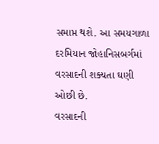સમાપ્ત થશે. આ સમયગાળા દરમિયાન જોહાનિસબર્ગમાં વરસાદની શક્યતા ઘણી ઓછી છે.
વરસાદની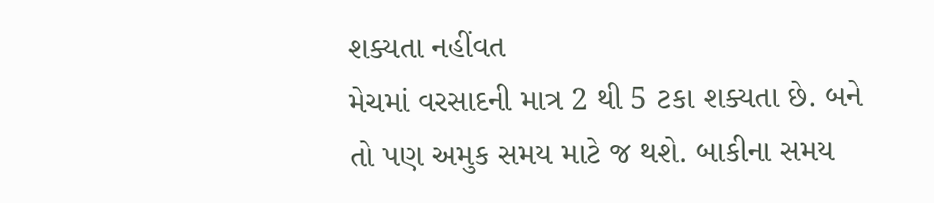શક્યતા નહીંવત
મેચમાં વરસાદની માત્ર 2 થી 5 ટકા શક્યતા છે. બને તો પણ અમુક સમય માટે જ થશે. બાકીના સમય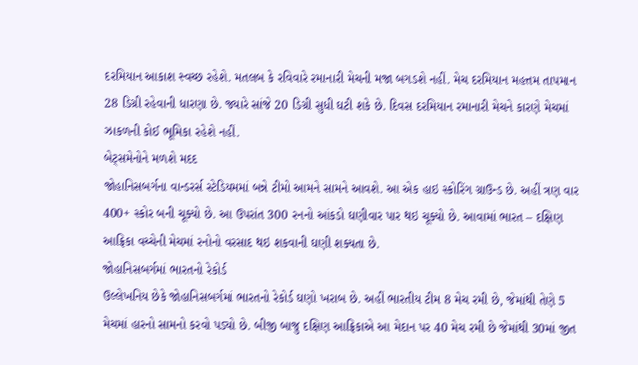દરમિયાન આકાશ સ્વચ્છ રહેશે. મતલબ કે રવિવારે રમાનારી મેચની મજા બગડશે નહીં. મેચ દરમિયાન મહત્તમ તાપમાન 28 ડિગ્રી રહેવાની ધારણા છે. જ્યારે સાંજે 20 ડિગ્રી સુધી ઘટી શકે છે. દિવસ દરમિયાન રમાનારી મેચને કારણે મેચમાં ઝાકળની કોઈ ભૂમિકા રહેશે નહીં.
બેટ્સમેનોને મળશે મદદ
જોહાનિસબર્ગના વાન્ડરર્સ સ્ટેડિયમમાં બન્ને ટીમો આમને સામને આવશે. આ એક હાઇ સ્કોરિંગ ગ્રાઉન્ડ છે. અહીં ત્રણ વાર 400+ સ્કોર બની ચૂક્યો છે. આ ઉપરાંત 300 રનનો આંકડો ઘણીવાર પાર થઇ ચૂક્યો છે. આવામાં ભારત – દક્ષિણ આફ્રિકા વચ્ચેની મેચમાં રનોનો વરસાદ થઇ શકવાની ઘણી શક્યતા છે.
જોહાનિસબર્ગમાં ભારતનો રેકોર્ડ
ઉલ્લેખનિય છેકે જોહાનિસબર્ગમાં ભારતનો રેકોર્ડ ઘણો ખરાબ છે. અહીં ભારતીય ટીમ 8 મેચ રમી છે, જેમાંથી તેણે 5 મેચમાં હારનો સામનો કરવો પડ્યો છે. બીજી બાજુ દક્ષિણ આફ્રિકાએ આ મેદાન પર 40 મેચ રમી છે જેમાંથી 30માં જીત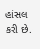હાંસલ કરી છે.